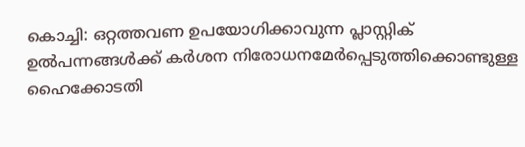കൊച്ചി: ഒറ്റത്തവണ ഉപയോഗിക്കാവുന്ന പ്ലാസ്റ്റിക് ഉൽപന്നങ്ങൾക്ക് കർശന നിരോധനമേർപ്പെടുത്തിക്കൊണ്ടുള്ള ഹൈക്കോടതി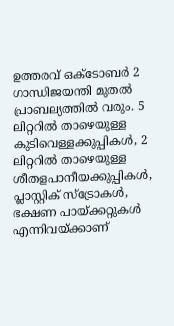ഉത്തരവ് ഒക്ടോബർ 2 ഗാന്ധിജയന്തി മുതൽ പ്രാബല്യത്തിൽ വരും. 5 ലിറ്ററിൽ താഴെയുള്ള കുടിവെള്ളക്കുപ്പികൾ, 2 ലിറ്ററിൽ താഴെയുള്ള ശീതളപാനീയക്കുപ്പികൾ, പ്ലാസ്റ്റിക് സ്ട്രോകൾ, ഭക്ഷണ പായ്ക്കറ്റുകൾ എന്നിവയ്ക്കാണ്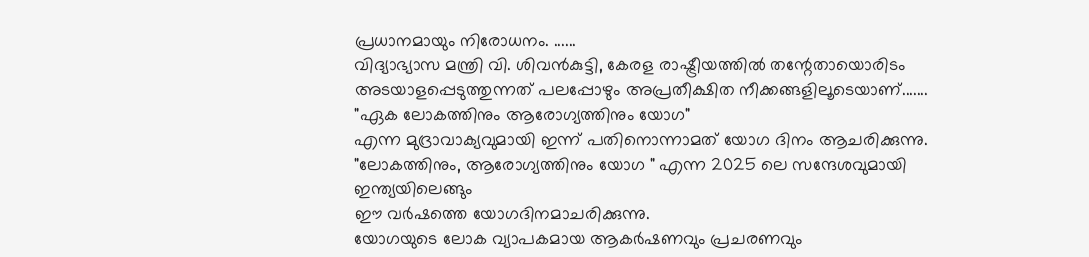പ്രധാനമായും നിരോധനം. ......
വിദ്യാഭ്യാസ മന്ത്രി വി. ശിവൻകുട്ടി, കേരള രാഷ്ട്രീയത്തിൽ തന്റേതായൊരിടം അടയാളപ്പെടുത്തുന്നത് പലപ്പോഴും അപ്രതീക്ഷിത നീക്കങ്ങളിലൂടെയാണ്.......
"ഏക ലോകത്തിനും ആരോഗ്യത്തിനും യോഗ"
എന്ന മുദ്രാവാക്യവുമായി ഇന്ന് പതിനൊന്നാമത് യോഗ ദിനം ആചരിക്കുന്നു.
"ലോകത്തിനും, ആരോഗ്യത്തിനും യോഗ " എന്ന 2025 ലെ സന്ദേശവുമായി ഇന്ത്യയിലെങ്ങും
ഈ വർഷത്തെ യോഗദിനമാചരിക്കുന്നു.
യോഗയുടെ ലോക വ്യാപകമായ ആകർഷണവും പ്രചരണവും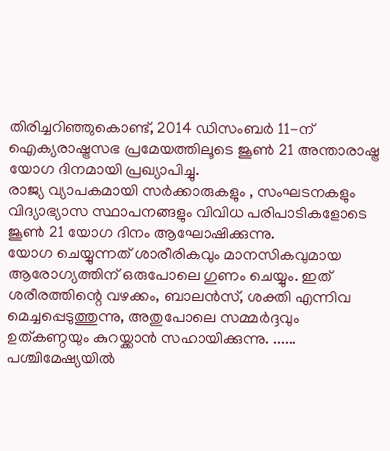തിരിച്ചറിഞ്ഞുകൊണ്ട്, 2014 ഡിസംബർ 11-ന് ഐക്യരാഷ്ട്രസഭ പ്രമേയത്തിലൂടെ ജൂൺ 21 അന്താരാഷ്ട്ര യോഗ ദിനമായി പ്രഖ്യാപിച്ചു.
രാജ്യ വ്യാപകമായി സർക്കാരുകളും , സംഘടനകളും വിദ്യാഭ്യാസ സ്ഥാപനങ്ങളും വിവിധ പരിപാടികളോടെ ജൂൺ 21 യോഗ ദിനം ആഘോഷിക്കുന്നു.
യോഗ ചെയ്യുന്നത് ശാരീരികവും മാനസികവുമായ ആരോഗ്യത്തിന് ഒരുപോലെ ഗുണം ചെയ്യും. ഇത് ശരീരത്തിന്റെ വഴക്കം, ബാലൻസ്, ശക്തി എന്നിവ മെച്ചപ്പെടുത്തുന്നു, അതുപോലെ സമ്മർദ്ദവും ഉത്കണ്ഠയും കുറയ്ക്കാൻ സഹായിക്കുന്നു. ......
പശ്ചിമേഷ്യയിൽ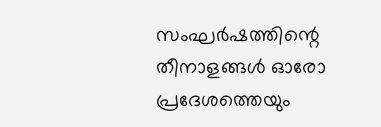സംഘർഷത്തിന്റെ തീനാളങ്ങൾ ഓരോ പ്രദേശത്തെയും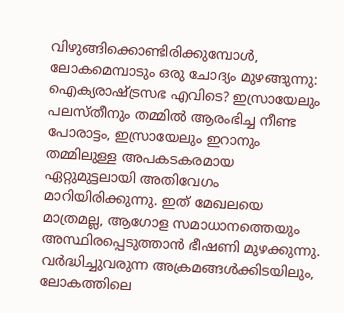വിഴുങ്ങിക്കൊണ്ടിരിക്കുമ്പോൾ, ലോകമെമ്പാടും ഒരു ചോദ്യം മുഴങ്ങുന്നു: ഐക്യരാഷ്ട്രസഭ എവിടെ? ഇസ്രായേലും പലസ്തീനും തമ്മിൽ ആരംഭിച്ച നീണ്ട പോരാട്ടം, ഇസ്രായേലും ഇറാനും തമ്മിലുള്ള അപകടകരമായ ഏറ്റുമുട്ടലായി അതിവേഗം മാറിയിരിക്കുന്നു. ഇത് മേഖലയെ മാത്രമല്ല, ആഗോള സമാധാനത്തെയും അസ്ഥിരപ്പെടുത്താൻ ഭീഷണി മുഴക്കുന്നു.
വർദ്ധിച്ചുവരുന്ന അക്രമങ്ങൾക്കിടയിലും, ലോകത്തിലെ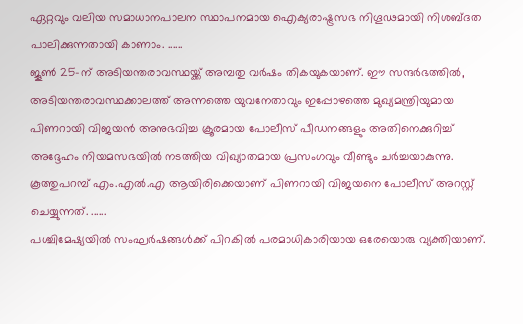ഏറ്റവും വലിയ സമാധാനപാലന സ്ഥാപനമായ ഐക്യരാഷ്ട്രസഭ നിഗൂഢമായി നിശബ്ദത പാലിക്കുന്നതായി കാണാം. ......
ജൂൺ 25-ന് അടിയന്തരാവസ്ഥയ്ക്ക് അമ്പതു വർഷം തികയുകയാണ്. ഈ സന്ദർഭത്തിൽ, അടിയന്തരാവസ്ഥക്കാലത്ത് അന്നത്തെ യുവനേതാവും ഇപ്പോഴത്തെ മുഖ്യമന്ത്രിയുമായ പിണറായി വിജയൻ അനുഭവിച്ച ക്രൂരമായ പോലീസ് പീഡനങ്ങളും അതിനെക്കുറിച്ച് അദ്ദേഹം നിയമസഭയിൽ നടത്തിയ വിഖ്യാതമായ പ്രസംഗവും വീണ്ടും ചർച്ചയാകുന്നു.
കൂത്തുപറമ്പ് എം.എൽ.എ ആയിരിക്കെയാണ് പിണറായി വിജയനെ പോലീസ് അറസ്റ്റ് ചെയ്യുന്നത്. ......
പശ്ചിമേഷ്യയിൽ സംഘർഷങ്ങൾക്ക് പിറകിൽ പരമാധികാരിയായ ഒരേയൊരു വ്യക്തിയാണ്.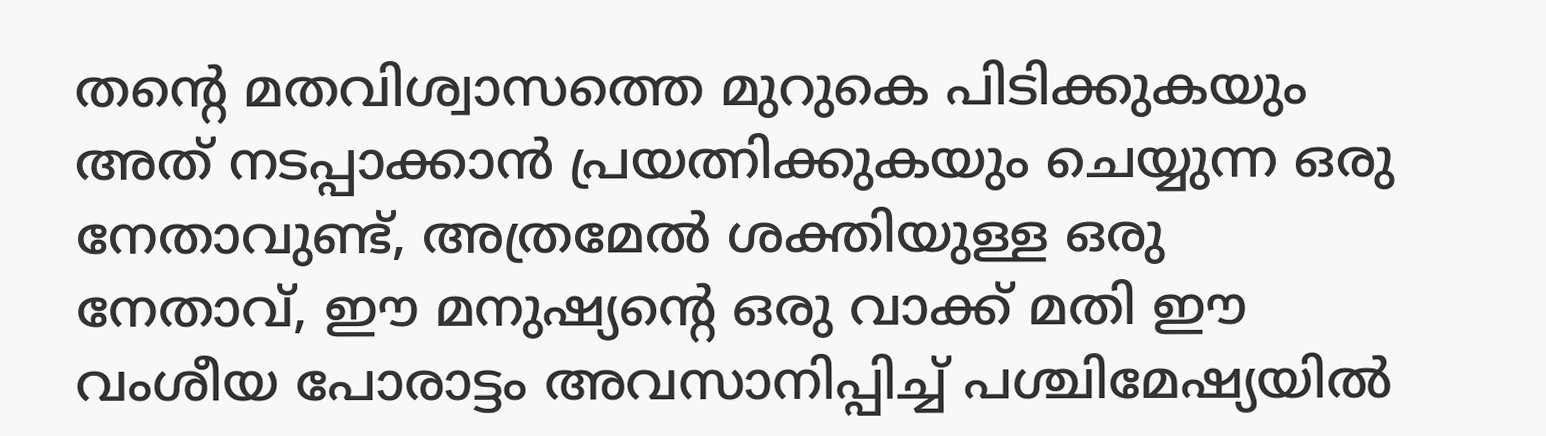തന്റെ മതവിശ്വാസത്തെ മുറുകെ പിടിക്കുകയും അത് നടപ്പാക്കാൻ പ്രയത്നിക്കുകയും ചെയ്യുന്ന ഒരു നേതാവുണ്ട്, അത്രമേൽ ശക്തിയുള്ള ഒരു നേതാവ്, ഈ മനുഷ്യന്റെ ഒരു വാക്ക് മതി ഈ വംശീയ പോരാട്ടം അവസാനിപ്പിച്ച് പശ്ചിമേഷ്യയിൽ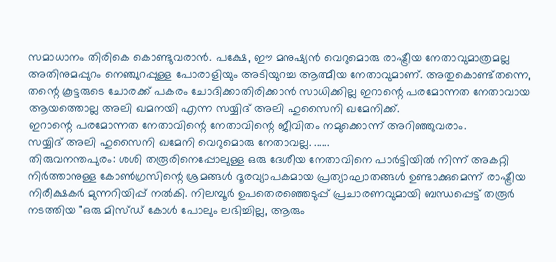സമാധാനം തിരികെ കൊണ്ടുവരാൻ. പക്ഷേ, ഈ മനുഷ്യൻ വെറുമൊരു രാഷ്ട്രീയ നേതാവുമാത്രമല്ല അതിനുമപ്പുറം നെഞ്ചുറപ്പുള്ള പോരാളിയും അടിയുറച്ച ആത്മീയ നേതാവുമാണ്. അതുകൊണ്ട്തന്നെ, തന്റെ കൂട്ടരുടെ ചോരക്ക് പകരം ചോദിക്കാതിരിക്കാൻ സാധിക്കില്ല ഇറാന്റെ പരമോന്നത നേതാവായ ആയത്തൊല്ല അലി ഖമനയി എന്ന സയ്യിദ് അലി ഹുസൈനി ഖമേനിക്ക്.
ഇറാന്റെ പരമോന്നത നേതാവിന്റെ നേതാവിന്റെ ജീവിതം നമുക്കൊന്ന് അറിഞ്ഞുവരാം.
സയ്യിദ് അലി ഹുസൈനി ഖമേനി വെറുമൊരു നേതാവല്ല. ......
തിരുവനന്തപുരം: ശശി തരൂരിനെപ്പോലുള്ള ഒരു ദേശീയ നേതാവിനെ പാർട്ടിയിൽ നിന്ന് അകറ്റി നിർത്താനുള്ള കോൺഗ്രസിന്റെ ശ്രമങ്ങൾ ദൂരവ്യാപകമായ പ്രത്യാഘാതങ്ങൾ ഉണ്ടാക്കുമെന്ന് രാഷ്ട്രീയ നിരീക്ഷകർ മുന്നറിയിപ്പ് നൽകി. നിലമ്പൂർ ഉപതെരഞ്ഞെടുപ്പ് പ്രചാരണവുമായി ബന്ധപ്പെട്ട് തരൂർ നടത്തിയ "ഒരു മിസ്ഡ് കോൾ പോലും ലഭിച്ചില്ല, ആരും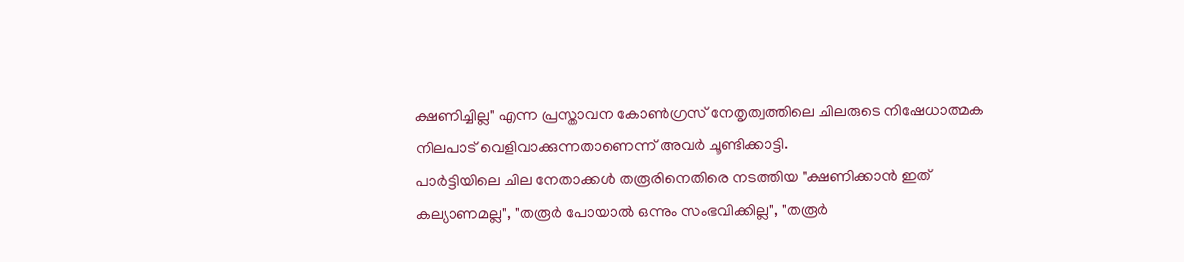ക്ഷണിച്ചില്ല" എന്ന പ്രസ്താവന കോൺഗ്രസ് നേതൃത്വത്തിലെ ചിലരുടെ നിഷേധാത്മക നിലപാട് വെളിവാക്കുന്നതാണെന്ന് അവർ ചൂണ്ടിക്കാട്ടി.
പാർട്ടിയിലെ ചില നേതാക്കൾ തരൂരിനെതിരെ നടത്തിയ "ക്ഷണിക്കാൻ ഇത് കല്യാണമല്ല", "തരൂർ പോയാൽ ഒന്നും സംഭവിക്കില്ല", "തരൂർ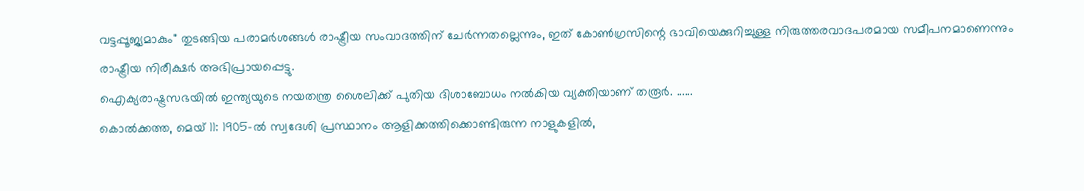വട്ടപ്പൂജ്യമാകും" തുടങ്ങിയ പരാമർശങ്ങൾ രാഷ്ട്രീയ സംവാദത്തിന് ചേർന്നതല്ലെന്നും, ഇത് കോൺഗ്രസിന്റെ ഭാവിയെക്കുറിച്ചുള്ള നിരുത്തരവാദപരമായ സമീപനമാണെന്നും രാഷ്ട്രീയ നിരീക്ഷർ അഭിപ്രായപ്പെട്ടു.
ഐക്യരാഷ്ട്രസഭയിൽ ഇന്ത്യയുടെ നയതന്ത്ര ശൈലിക്ക് പുതിയ ദിശാബോധം നൽകിയ വ്യക്തിയാണ് തരൂർ. ......
കൊൽക്കത്ത, മെയ് 11: 1905-ൽ സ്വദേശി പ്രസ്ഥാനം ആളിക്കത്തിക്കൊണ്ടിരുന്ന നാളുകളിൽ,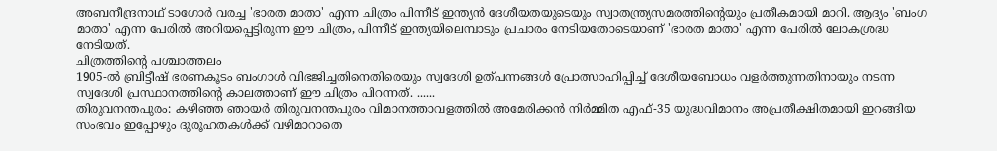അബനീന്ദ്രനാഥ് ടാഗോർ വരച്ച 'ഭാരത മാതാ' എന്ന ചിത്രം പിന്നീട് ഇന്ത്യൻ ദേശീയതയുടെയും സ്വാതന്ത്ര്യസമരത്തിന്റെയും പ്രതീകമായി മാറി. ആദ്യം 'ബംഗ മാതാ' എന്ന പേരിൽ അറിയപ്പെട്ടിരുന്ന ഈ ചിത്രം, പിന്നീട് ഇന്ത്യയിലെമ്പാടും പ്രചാരം നേടിയതോടെയാണ് 'ഭാരത മാതാ' എന്ന പേരിൽ ലോകശ്രദ്ധ നേടിയത്.
ചിത്രത്തിന്റെ പശ്ചാത്തലം
1905-ൽ ബ്രിട്ടീഷ് ഭരണകൂടം ബംഗാൾ വിഭജിച്ചതിനെതിരെയും സ്വദേശി ഉത്പന്നങ്ങൾ പ്രോത്സാഹിപ്പിച്ച് ദേശീയബോധം വളർത്തുന്നതിനായും നടന്ന സ്വദേശി പ്രസ്ഥാനത്തിന്റെ കാലത്താണ് ഈ ചിത്രം പിറന്നത്. ......
തിരുവനന്തപുരം: കഴിഞ്ഞ ഞായർ തിരുവനന്തപുരം വിമാനത്താവളത്തിൽ അമേരിക്കൻ നിർമ്മിത എഫ്-35 യുദ്ധവിമാനം അപ്രതീക്ഷിതമായി ഇറങ്ങിയ സംഭവം ഇപ്പോഴും ദുരൂഹതകൾക്ക് വഴിമാറാതെ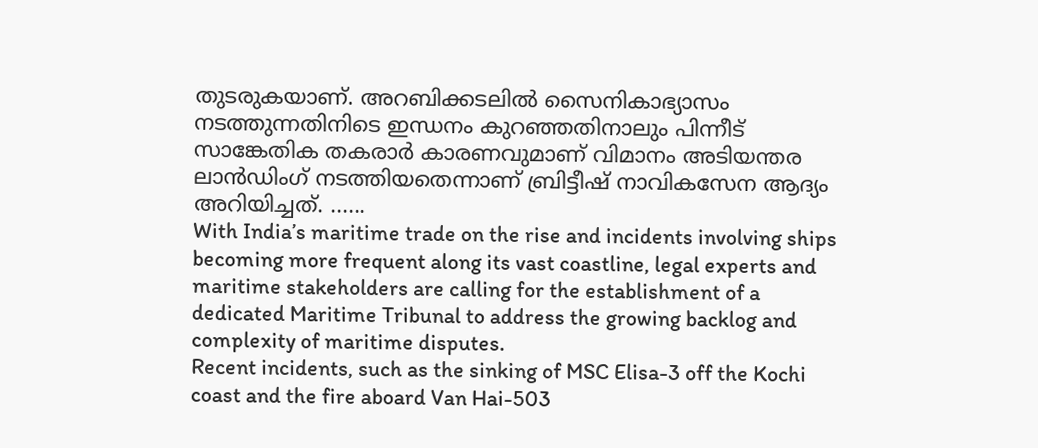തുടരുകയാണ്. അറബിക്കടലിൽ സൈനികാഭ്യാസം നടത്തുന്നതിനിടെ ഇന്ധനം കുറഞ്ഞതിനാലും പിന്നീട് സാങ്കേതിക തകരാർ കാരണവുമാണ് വിമാനം അടിയന്തര ലാൻഡിംഗ് നടത്തിയതെന്നാണ് ബ്രിട്ടീഷ് നാവികസേന ആദ്യം അറിയിച്ചത്. ......
With India’s maritime trade on the rise and incidents involving ships becoming more frequent along its vast coastline, legal experts and maritime stakeholders are calling for the establishment of a dedicated Maritime Tribunal to address the growing backlog and complexity of maritime disputes.
Recent incidents, such as the sinking of MSC Elisa-3 off the Kochi coast and the fire aboard Van Hai-503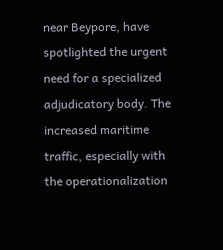near Beypore, have spotlighted the urgent need for a specialized adjudicatory body. The increased maritime traffic, especially with the operationalization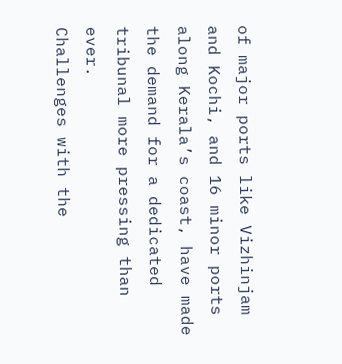of major ports like Vizhinjam and Kochi, and 16 minor ports along Kerala’s coast, have made the demand for a dedicated tribunal more pressing than ever.
Challenges with the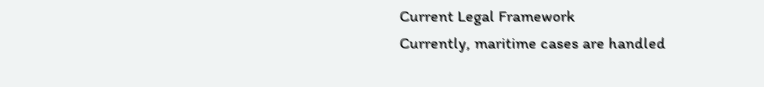Current Legal Framework
Currently, maritime cases are handled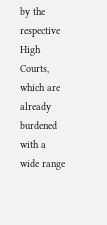by the respective High Courts, which are already burdened with a wide range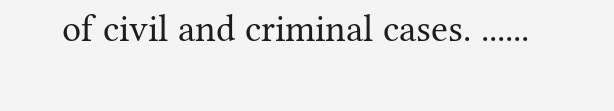of civil and criminal cases. ......